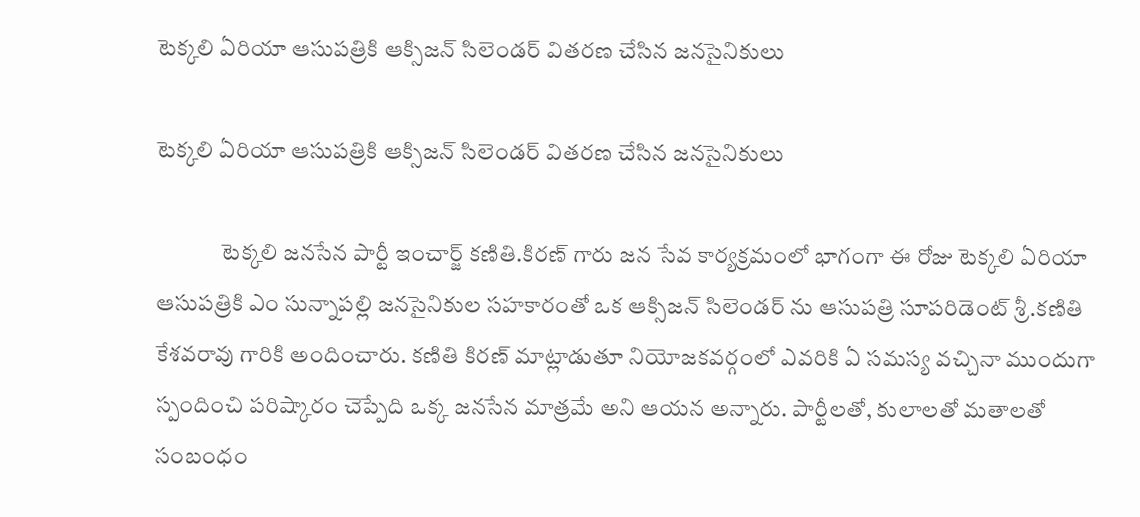టెక్కలి ఏరియా ఆసుపత్రికి ఆక్సిజన్ సిలెండర్ వితరణ చేసిన జనసైనికులు

టెక్కలి ఏరియా ఆసుపత్రికి ఆక్సిజన్ సిలెండర్ వితరణ చేసిన జనసైనికులు

              టెక్కలి జనసేన పార్టీ ఇంచార్జ్ కణితి.కిరణ్ గారు జన సేవ కార్యక్రమంలో భాగంగా ఈ రోజు టెక్కలి ఏరియా ఆసుపత్రికి ఎం సున్నాపల్లి జనసైనికుల సహకారంతో ఒక ఆక్సిజన్ సిలెండర్ ను ఆసుపత్రి సూపరిడెంట్ శ్రీ.కణితి కేశవరావు గారికి అందించారు. కణితి కిరణ్ మాట్లాడుతూ నియోజకవర్గంలో ఎవరికి ఏ సమస్య వచ్చినా ముందుగా స్పందించి పరిష్కారం చెప్పేది ఒక్క జనసేన మాత్రమే అని ఆయన అన్నారు. పార్టీలతో, కులాలతో మతాలతో సంబంధం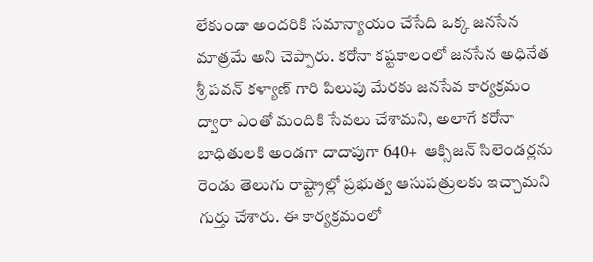లేకుండా అందరికి సమాన్యాయం చేసేది ఒక్క జనసేన మాత్రమే అని చెప్పారు. కరోనా కష్టకాలంలో జనసేన అధినేత శ్రీ పవన్ కళ్యాణ్ గారి పిలుపు మేరకు జనసేవ కార్యక్రమం ద్వారా ఎంతో మందికి సేవలు చేశామని, అలాగే కరోనా బాధితులకి అండగా దాదాపుగా 640+  ఆక్సిజన్ సిలెండర్లను రెండు తెలుగు రాష్ట్రాల్లో ప్రభుత్వ ఆసుపత్రులకు ఇచ్చామని గుర్తు చేశారు. ఈ కార్యక్రమంలో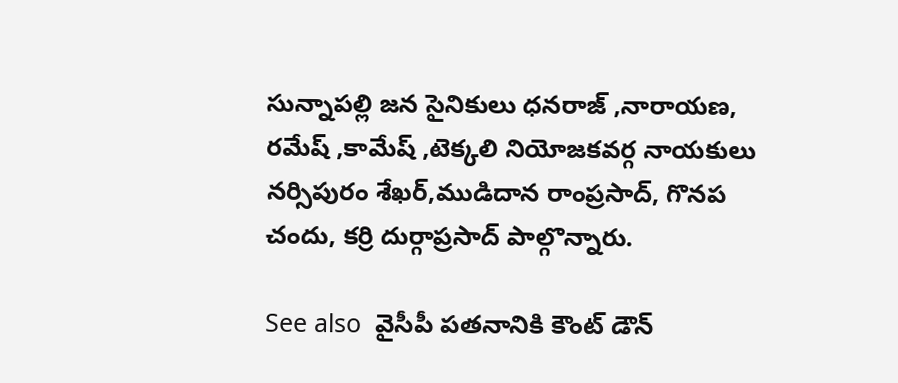సున్నాపల్లి జన సైనికులు ధనరాజ్ ,నారాయణ, రమేష్ ,కామేష్ ,టెక్కలి నియోజకవర్గ నాయకులు నర్సిపురం శేఖర్,ముడిదాన రాంప్రసాద్, గొనప చందు, కర్రి దుర్గాప్రసాద్ పాల్గొన్నారు.

See also  వైసీపీ పతనానికి కౌంట్ డౌన్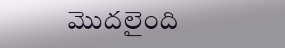మొదలైంది